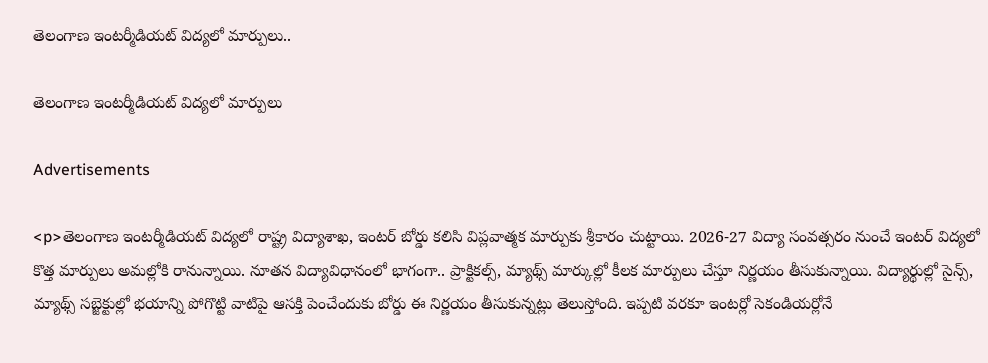తెలంగాణ ఇంటర్మీడియట్ విద్యలో మార్పులు..

తెలంగాణ ఇంటర్మీడియట్ విద్యలో మార్పులు

Advertisements

<p>తెలంగాణ ఇంటర్మీడియట్ విద్యలో రాష్ట్ర విద్యాశాఖ, ఇంటర్ బోర్డు కలిసి విప్లవాత్మక మార్పుకు శ్రీకారం చుట్టాయి. 2026-27 విద్యా సంవత్సరం నుంచే ఇంటర్ విద్యలో కొత్త మార్పులు అమల్లోకి రానున్నాయి. నూతన విద్యావిధానంలో భాగంగా.. ప్రాక్టికల్స్, మ్యాథ్స్ మార్కుల్లో కీలక మార్పులు చేస్తూ నిర్ణయం తీసుకున్నాయి. విద్యార్థుల్లో సైన్స్, మ్యాథ్స్ సబ్జెక్టుల్లో భయాన్ని పోగొట్టి వాటిపై ఆసక్తి పెంచేందుకు బోర్డు ఈ నిర్ణయం తీసుకున్నట్లు తెలుస్తోంది. ఇప్పటి వరకూ ఇంటర్లో సెకండియర్లోనే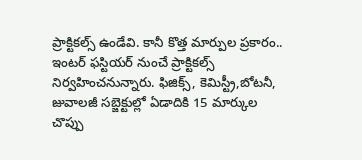ప్రాక్టికల్స్ ఉండేవి. కానీ కొత్త మార్పుల ప్రకారం.. ఇంటర్ ఫస్టియర్ నుంచే ప్రాక్టికల్స్ నిర్వహించనున్నారు. ఫిజిక్స్, కెమిస్ట్రీ,బోటనీ, జువాలజీ సబ్జెక్టుల్లో ఏడాదికి 15 మార్కుల చొప్పు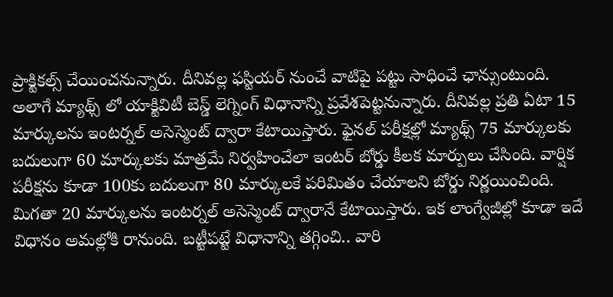ప్రాక్టికల్స్ చేయించనున్నారు. దీనివల్ల ఫస్టియర్ నుంచే వాటిపై పట్టు సాధించే ఛాన్సుంటుంది. అలాగే మ్యాథ్స్ లో యాక్టివిటీ బెస్డ్ లెగ్నింగ్ విధానాన్ని ప్రవేశపెట్టనున్నారు. దీనివల్ల ప్రతి ఏటా 15 మార్కులను ఇంటర్నల్ అసెస్మెంట్ ద్వారా కేటాయిస్తారు. ఫైనల్ పరీక్షల్లో మ్యాథ్స్ 75 మార్కులకు బదులుగా 60 మార్కులకు మాత్రమే నిర్వహించేలా ఇంటర్ బోర్డు కీలక మార్పులు చేసింది. వార్షిక పరీక్షను కూడా 100కు బదులుగా 80 మార్కులకే పరిమితం చేయాలని బోర్డు నిర్ణయించింది. మిగతా 20 మార్కులను ఇంటర్నల్ అసెస్మెంట్ ద్వారానే కేటాయిస్తారు. ఇక లాంగ్వేజీల్లో కూడా ఇదే విధానం అమల్లోకి రానుంది. బట్టీపట్టే విధానాన్ని తగ్గించి.. వారి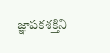జ్ఞాపకశక్తిని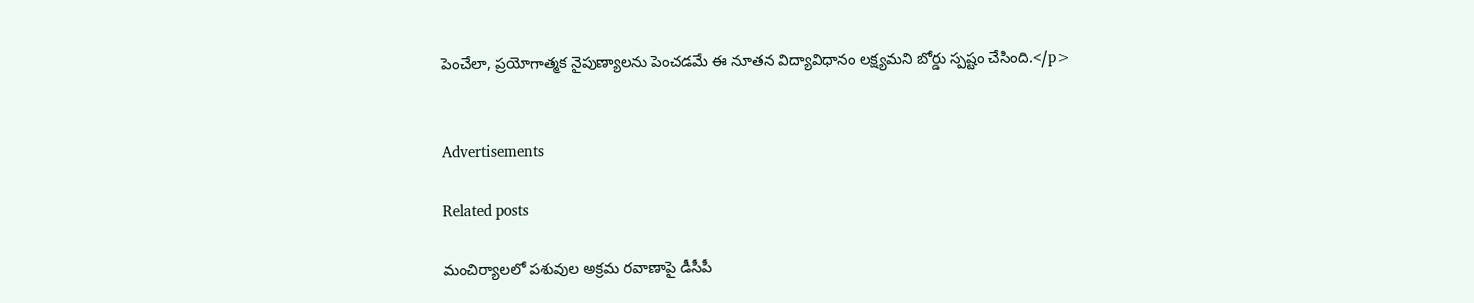పెంచేలా, ప్రయోగాత్మక నైపుణ్యాలను పెంచడమే ఈ నూతన విద్యావిధానం లక్ష్యమని బోర్డు స్పష్టం చేసింది.</p>


Advertisements

Related posts

మంచిర్యాలలో పశువుల అక్రమ రవాణాపై డీసీపీ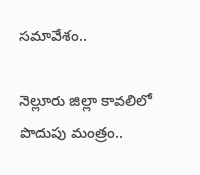సమావేశం..

నెల్లూరు జిల్లా కావలిలో పొదుపు మంత్రం..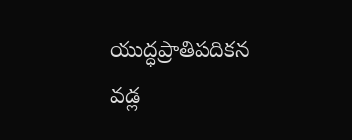యుద్ధప్రాతిపదికన వడ్ల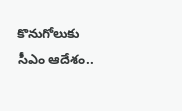కొనుగోలుకు సీఎం ఆదేశం..